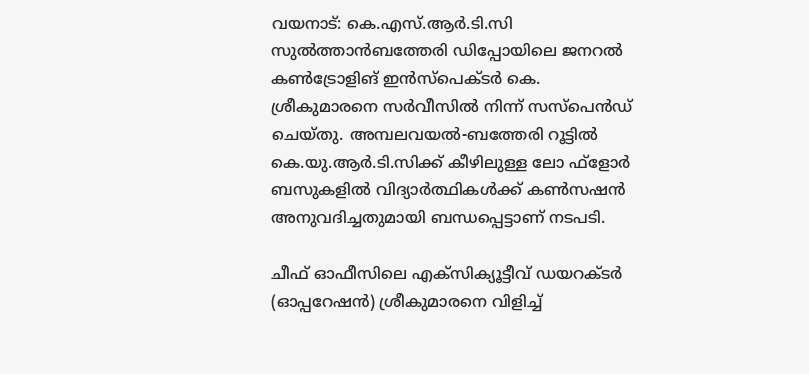വയനാട്: കെ.എസ്.ആര്‍.ടി.സി സുല്‍ത്താന്‍ബത്തേരി ഡിപ്പോയിലെ ജനറല്‍ കണ്‍ട്രോളിങ് ഇന്‍സ്പെക്ടര്‍ കെ. ശ്രീകുമാരനെ സര്‍വീസില്‍ നിന്ന് സസ്പെന്‍ഡ് ചെയ്തു. അമ്പലവയല്‍-ബത്തേരി റൂട്ടില്‍ കെ.യു.ആര്‍.ടി.സിക്ക് കീഴിലുള്ള ലോ ഫ്ളോര്‍ ബസുകളില്‍ വിദ്യാര്‍ത്ഥികള്‍ക്ക് കണ്‍സഷന്‍ അനുവദിച്ചതുമായി ബന്ധപ്പെട്ടാണ് നടപടി.

ചീഫ് ഓഫീസിലെ എക്സിക്യൂട്ടീവ് ഡയറക്ടര്‍ (ഓപ്പറേഷന്‍) ശ്രീകുമാരനെ വിളിച്ച്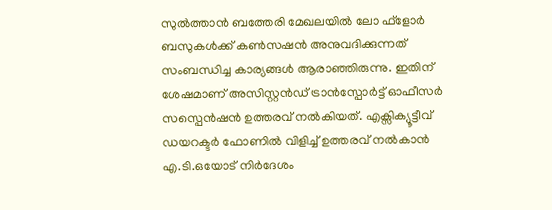സുല്‍ത്താന്‍ ബത്തേരി മേഖലയില്‍ ലോ ഫ്ളോര്‍ ബസുകള്‍ക്ക് കണ്‍സഷന്‍ അനുവദിക്കുന്നത് സംബന്ധിച്ച കാര്യങ്ങള്‍ ആരാഞ്ഞിരുന്നു. ഇതിന് ശേഷമാണ് അസിസ്റ്റന്‍ഡ് ട്രാന്‍സ്പോര്‍ട്ട് ഓഫീസര്‍ സസ്പെന്‍ഷന്‍ ഉത്തരവ് നല്‍കിയത്. എക്സിക്യൂട്ടീവ് ഡയറക്ടര്‍ ഫോണില്‍ വിളിച്ച് ഉത്തരവ് നല്‍കാന്‍ എ.ടി.ഒയോട് നിര്‍ദേശം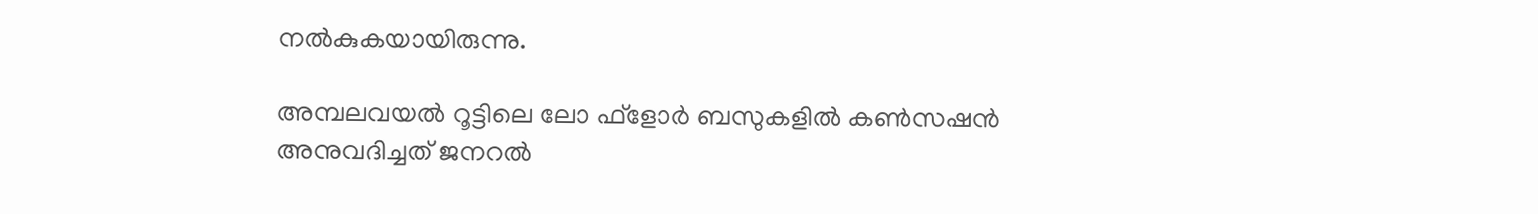നല്‍കുകയായിരുന്നു.

അമ്പലവയല്‍ റൂട്ടിലെ ലോ ഫ്ളോര്‍ ബസുകളില്‍ കണ്‍സഷന്‍ അനുവദിച്ചത് ജനറല്‍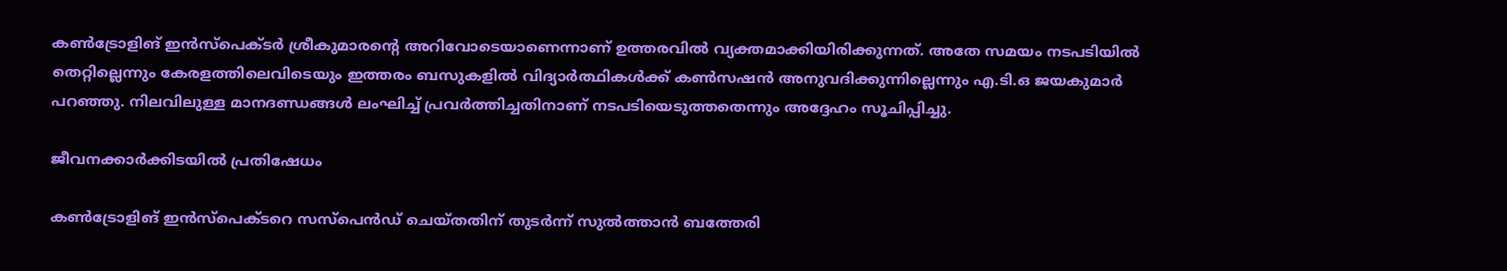കണ്‍ട്രോളിങ് ഇന്‍സ്പെക്ടര്‍ ശ്രീകുമാരന്റെ അറിവോടെയാണെന്നാണ് ഉത്തരവില്‍ വ്യക്തമാക്കിയിരിക്കുന്നത്. അതേ സമയം നടപടിയില്‍ തെറ്റില്ലെന്നും കേരളത്തിലെവിടെയും ഇത്തരം ബസുകളില്‍ വിദ്യാര്‍ത്ഥികള്‍ക്ക് കണ്‍സഷന്‍ അനുവദിക്കുന്നില്ലെന്നും എ.ടി.ഒ ജയകുമാര്‍ പറഞ്ഞു. നിലവിലുള്ള മാനദണ്ഡങ്ങള്‍ ലംഘിച്ച് പ്രവര്‍ത്തിച്ചതിനാണ് നടപടിയെടുത്തതെന്നും അദ്ദേഹം സൂചിപ്പിച്ചു.

ജീവനക്കാര്‍ക്കിടയില്‍ പ്രതിഷേധം

കണ്‍ട്രോളിങ് ഇന്‍സ്പെക്ടറെ സസ്പെന്‍ഡ് ചെയ്തതിന് തുടര്‍ന്ന് സുല്‍ത്താന്‍ ബത്തേരി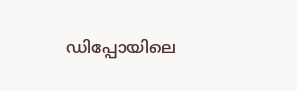ഡിപ്പോയിലെ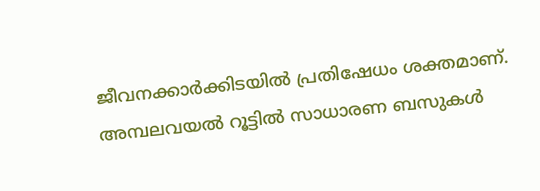ജീവനക്കാര്‍ക്കിടയില്‍ പ്രതിഷേധം ശക്തമാണ്. അമ്പലവയല്‍ റൂട്ടില്‍ സാധാരണ ബസുകള്‍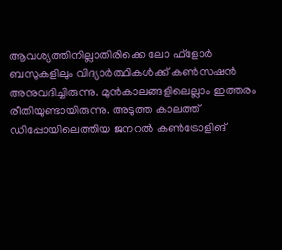ആവശ്യത്തിനില്ലാതിരിക്കെ ലോ ഫ്ളോര്‍ ബസുകളിലും വിദ്യാര്‍ത്ഥികള്‍ക്ക് കണ്‍സഷന്‍ അനുവദിച്ചിരുന്നു. മുന്‍കാലങ്ങളിലെല്ലാം ഇത്തരം രീതിയുണ്ടായിരുന്നു. അടുത്ത കാലത്ത് ഡിപ്പോയിലെത്തിയ ജനറല്‍ കണ്‍ട്രോളിങ്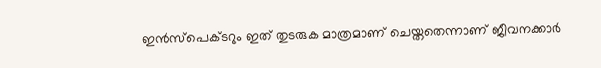ഇന്‍സ്പെക്ടറും ഇത് തുടരുക മാത്രമാണ് ചെയ്തതെന്നാണ് ജീവനക്കാര്‍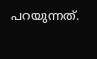പറയുന്നത്.